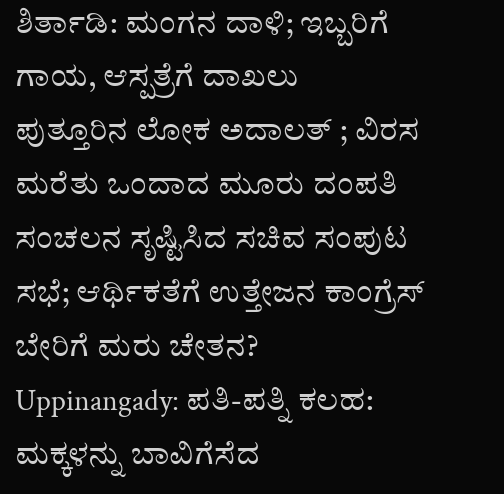ಶಿರ್ತಾಡಿ: ಮಂಗನ ದಾಳಿ; ಇಬ್ಬರಿಗೆ ಗಾಯ, ಆಸ್ಪತ್ರೆಗೆ ದಾಖಲು
ಪುತ್ತೂರಿನ ಲೋಕ ಅದಾಲತ್ ; ವಿರಸ ಮರೆತು ಒಂದಾದ ಮೂರು ದಂಪತಿ
ಸಂಚಲನ ಸೃಷ್ಟಿಸಿದ ಸಚಿವ ಸಂಪುಟ ಸಭೆ; ಆರ್ಥಿಕತೆಗೆ ಉತ್ತೇಜನ ಕಾಂಗ್ರೆಸ್ ಬೇರಿಗೆ ಮರು ಚೇತನ?
Uppinangady: ಪತಿ-ಪತ್ನಿ ಕಲಹ: ಮಕ್ಕಳನ್ನು ಬಾವಿಗೆಸೆದ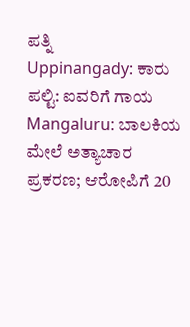ಪತ್ನಿ
Uppinangady: ಕಾರು ಪಲ್ಟಿ: ಐವರಿಗೆ ಗಾಯ
Mangaluru: ಬಾಲಕಿಯ ಮೇಲೆ ಅತ್ಯಾಚಾರ ಪ್ರಕರಣ; ಆರೋಪಿಗೆ 20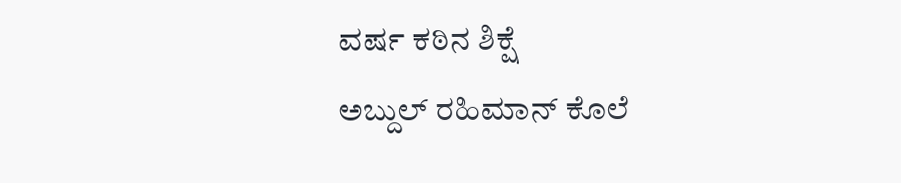ವರ್ಷ ಕಠಿನ ಶಿಕ್ಷೆ
ಅಬ್ದುಲ್ ರಹಿಮಾನ್ ಕೊಲೆ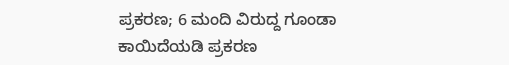ಪ್ರಕರಣ; 6 ಮಂದಿ ವಿರುದ್ದ ಗೂಂಡಾ ಕಾಯಿದೆಯಡಿ ಪ್ರಕರಣ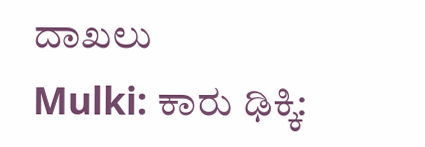ದಾಖಲು
Mulki: ಕಾರು ಢಿಕ್ಕಿ: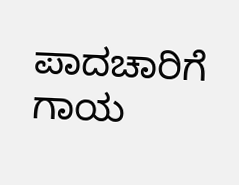ಪಾದಚಾರಿಗೆ ಗಾಯ